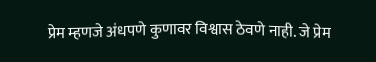प्रेम म्हणजे अंधपणे कुणावर विश्वास ठेवणे नाही. जे प्रेम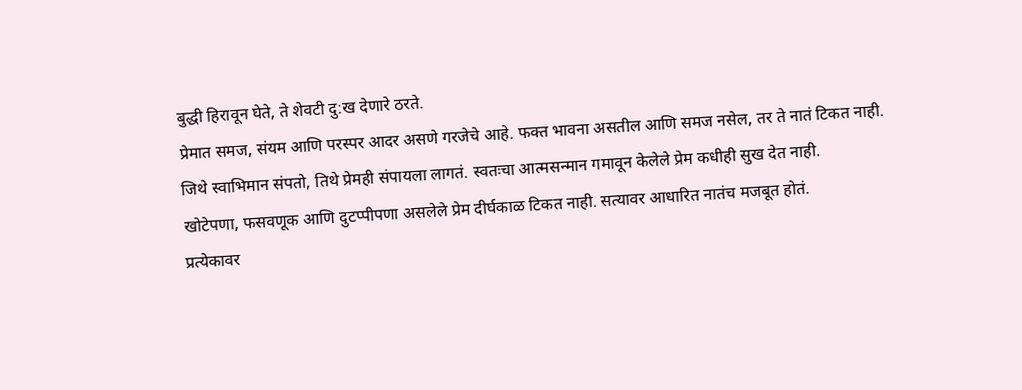बुद्धी हिरावून घेते, ते शेवटी दु:ख देणारे ठरते.
प्रेमात समज, संयम आणि परस्पर आदर असणे गरजेचे आहे. फक्त भावना असतील आणि समज नसेल, तर ते नातं टिकत नाही.
जिथे स्वाभिमान संपतो, तिथे प्रेमही संपायला लागतं. स्वतःचा आत्मसन्मान गमावून केलेले प्रेम कधीही सुख देत नाही.
खोटेपणा, फसवणूक आणि दुटप्पीपणा असलेले प्रेम दीर्घकाळ टिकत नाही. सत्यावर आधारित नातंच मजबूत होतं.
प्रत्येकावर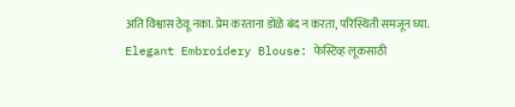अति विश्वास ठेवू नका. प्रेम करताना डोळे बंद न करता, परिस्थिती समजून घ्या.
Elegant Embroidery Blouse: फेस्टिव्ह लूकसाठी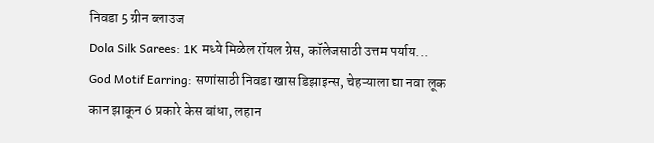निवडा 5 ग्रीन ब्लाउज
Dola Silk Sarees: 1K मध्ये मिळेल रॉयल ग्रेस, कॉलेजसाठी उत्तम पर्याय...
God Motif Earring: सणांसाठी निवडा खास डिझाइन्स, चेहऱ्याला द्या नवा लूक
कान झाकून 6 प्रकारे केस बांधा, लहान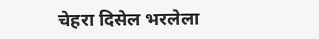चेहरा दिसेल भरलेला